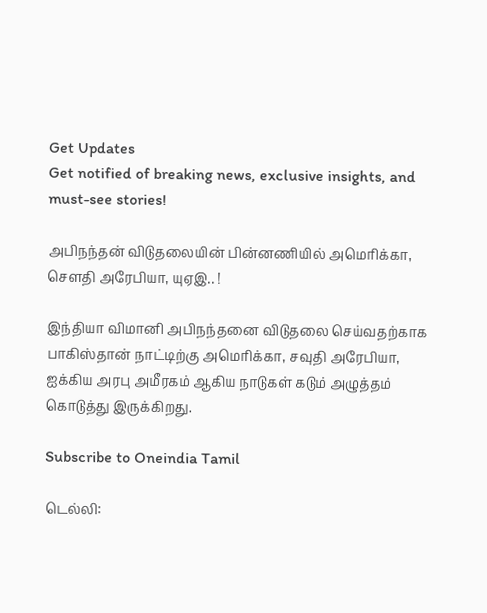Get Updates
Get notified of breaking news, exclusive insights, and must-see stories!

அபிநந்தன் விடுதலையின் பின்னணியில் அமெரிக்கா, செளதி அரேபியா, யுஏஇ.. !

இந்தியா விமானி அபிநந்தனை விடுதலை செய்வதற்காக பாகிஸ்தான் நாட்டிற்கு அமெரிக்கா, சவுதி அரேபியா, ஐக்கிய அரபு அமீரகம் ஆகிய நாடுகள் கடும் அழுத்தம் கொடுத்து இருக்கிறது.

Subscribe to Oneindia Tamil

டெல்லி: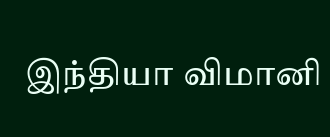இந்தியா விமானி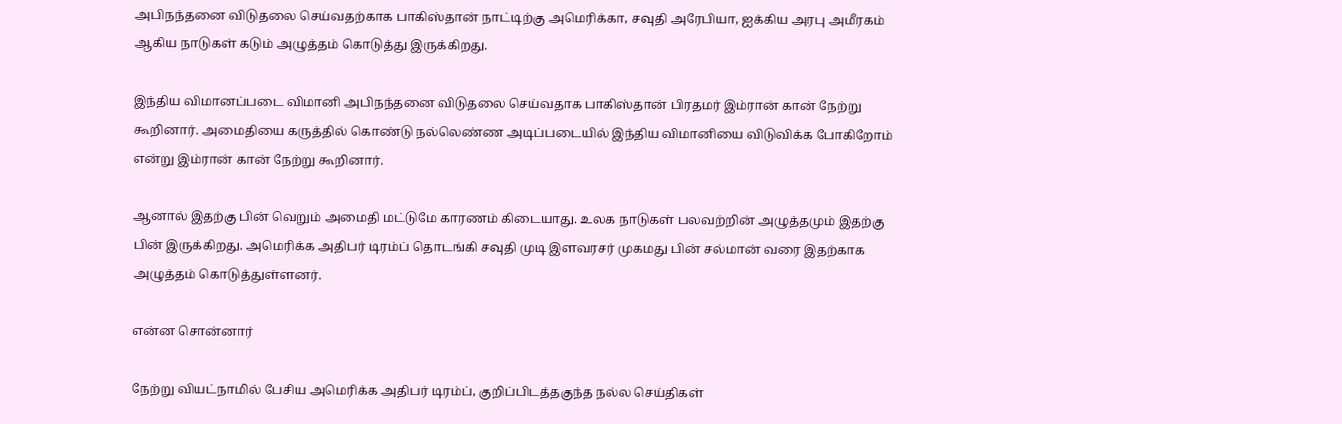அபிநந்தனை விடுதலை செய்வதற்காக பாகிஸ்தான் நாட்டிற்கு அமெரிக்கா, சவுதி அரேபியா, ஐக்கிய அரபு அமீரகம் ஆகிய நாடுகள் கடும் அழுத்தம் கொடுத்து இருக்கிறது.

இந்திய விமானப்படை விமானி அபிநந்தனை விடுதலை செய்வதாக பாகிஸ்தான் பிரதமர் இம்ரான் கான் நேற்று கூறினார். அமைதியை கருத்தில் கொண்டு நல்லெண்ண அடிப்படையில் இந்திய விமானியை விடுவிக்க போகிறோம் என்று இம்ரான் கான் நேற்று கூறினார்.

ஆனால் இதற்கு பின் வெறும் அமைதி மட்டுமே காரணம் கிடையாது. உலக நாடுகள் பலவற்றின் அழுத்தமும் இதற்கு பின் இருக்கிறது. அமெரிக்க அதிபர் டிரம்ப் தொடங்கி சவுதி முடி இளவரசர் முகமது பின் சல்மான் வரை இதற்காக அழுத்தம் கொடுத்துள்ளனர்.

என்ன சொன்னார்

நேற்று வியட்நாமில் பேசிய அமெரிக்க அதிபர் டிரம்ப், குறிப்பிடத்தகுந்த நல்ல செய்திகள்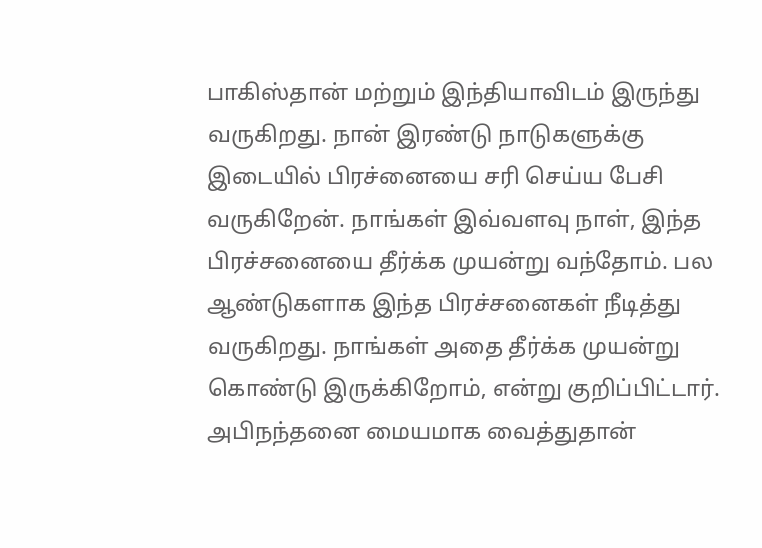பாகிஸ்தான் மற்றும் இந்தியாவிடம் இருந்து வருகிறது. நான் இரண்டு நாடுகளுக்கு இடையில் பிரச்னையை சரி செய்ய பேசி வருகிறேன். நாங்கள் இவ்வளவு நாள், இந்த பிரச்சனையை தீர்க்க முயன்று வந்தோம். பல ஆண்டுகளாக இந்த பிரச்சனைகள் நீடித்து வருகிறது. நாங்கள் அதை தீர்க்க முயன்று கொண்டு இருக்கிறோம், என்று குறிப்பிட்டார். அபிநந்தனை மையமாக வைத்துதான்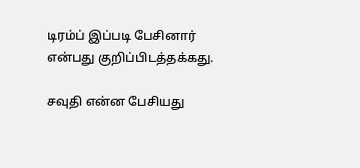டிரம்ப் இப்படி பேசினார் என்பது குறிப்பிடத்தக்கது.

சவுதி என்ன பேசியது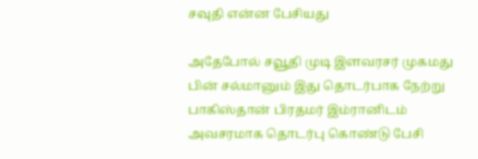சவுதி என்ன பேசியது

அதேபோல் சவூதி முடி இளவரசர் முகமது பின் சல்மானும் இது தொடர்பாக நேற்று பாகிஸ்தான் பிரதமர் இம்ரானிடம் அவசரமாக தொடர்பு கொண்டு பேசி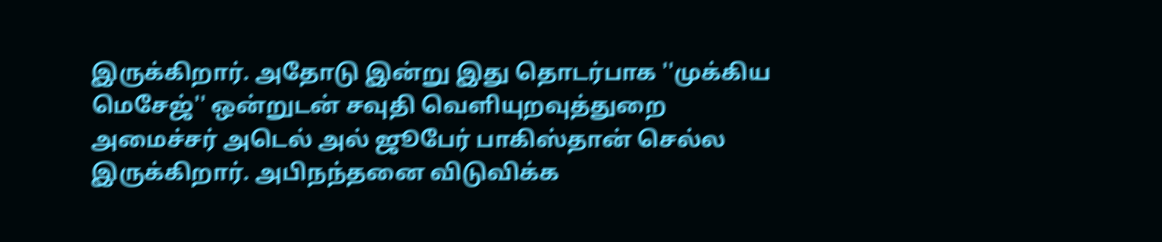இருக்கிறார். அதோடு இன்று இது தொடர்பாக ''முக்கிய மெசேஜ்'' ஒன்றுடன் சவுதி வெளியுறவுத்துறை அமைச்சர் அடெல் அல் ஜூபேர் பாகிஸ்தான் செல்ல இருக்கிறார். அபிநந்தனை விடுவிக்க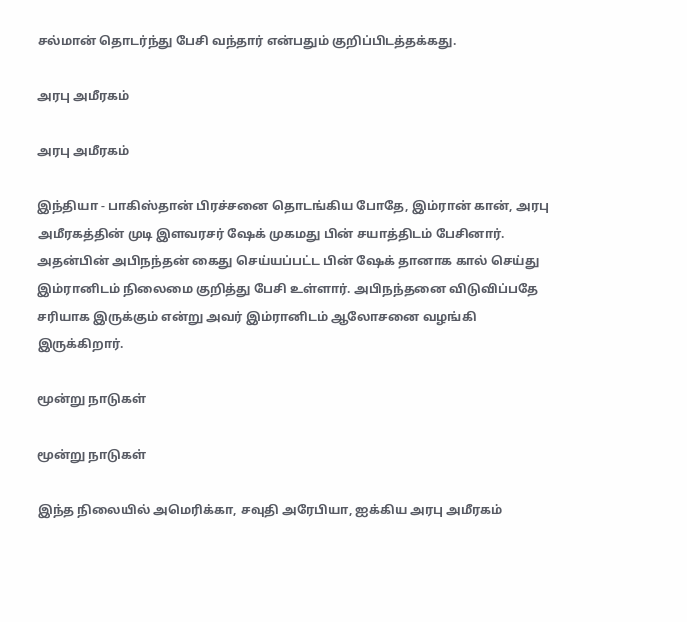சல்மான் தொடர்ந்து பேசி வந்தார் என்பதும் குறிப்பிடத்தக்கது.

அரபு அமீரகம்

அரபு அமீரகம்

இந்தியா - பாகிஸ்தான் பிரச்சனை தொடங்கிய போதே, இம்ரான் கான், அரபு அமீரகத்தின் முடி இளவரசர் ஷேக் முகமது பின் சயாத்திடம் பேசினார். அதன்பின் அபிநந்தன் கைது செய்யப்பட்ட பின் ஷேக் தானாக கால் செய்து இம்ரானிடம் நிலைமை குறித்து பேசி உள்ளார். அபிநந்தனை விடுவிப்பதே சரியாக இருக்கும் என்று அவர் இம்ரானிடம் ஆலோசனை வழங்கி இருக்கிறார்.

மூன்று நாடுகள்

மூன்று நாடுகள்

இந்த நிலையில் அமெரிக்கா, சவுதி அரேபியா, ஐக்கிய அரபு அமீரகம்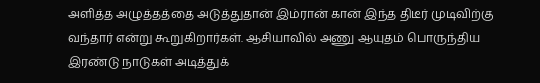அளித்த அழுத்தத்தை அடுத்துதான் இம்ரான் கான் இந்த திடீர் முடிவிற்கு வந்தார் என்று கூறுகிறார்கள். ஆசியாவில் அணு ஆயுதம் பொருந்திய இரண்டு நாடுகள் அடித்துக்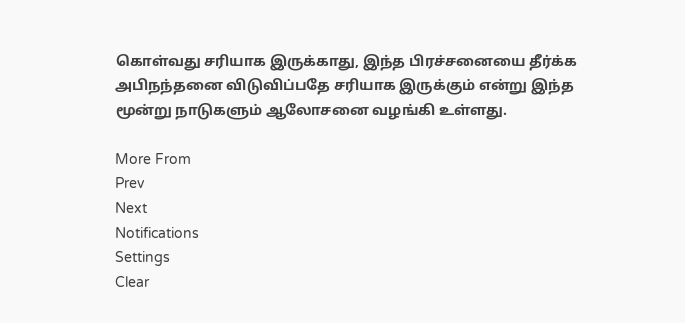கொள்வது சரியாக இருக்காது, இந்த பிரச்சனையை தீர்க்க அபிநந்தனை விடுவிப்பதே சரியாக இருக்கும் என்று இந்த மூன்று நாடுகளும் ஆலோசனை வழங்கி உள்ளது.

More From
Prev
Next
Notifications
Settings
Clear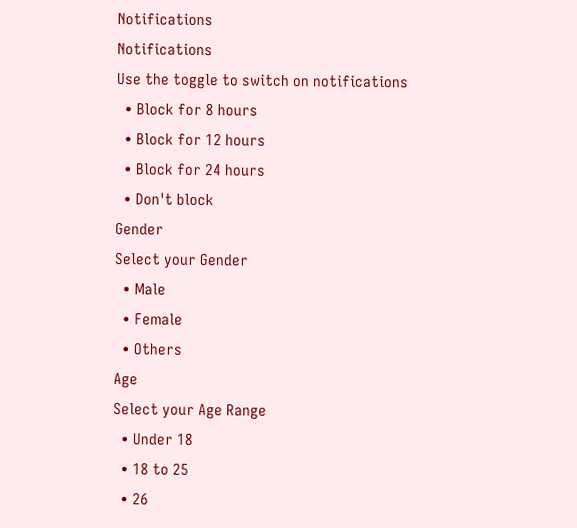Notifications
Notifications
Use the toggle to switch on notifications
  • Block for 8 hours
  • Block for 12 hours
  • Block for 24 hours
  • Don't block
Gender
Select your Gender
  • Male
  • Female
  • Others
Age
Select your Age Range
  • Under 18
  • 18 to 25
  • 26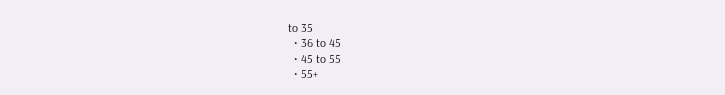to 35
  • 36 to 45
  • 45 to 55
  • 55+